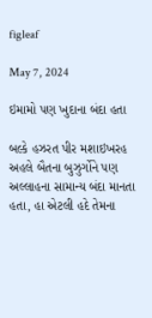figleaf

May 7, 2024

ઇમામો પણ ખુદાના બંદા હતા

બલ્કે હઝરત પીર મશાઇખરહ અહલે બૈતના બુઝુર્ગોને પણ અલ્લાહના સામાન્ય બંદા માનતા હતા, હા એટલી હદે તેમના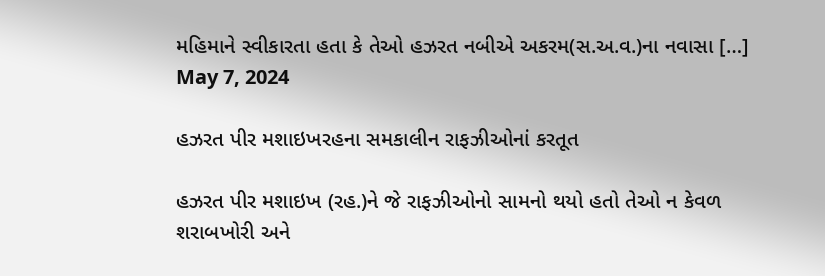મહિમાને સ્વીકારતા હતા કે તેઓ હઝરત નબીએ અકરમ(સ.અ.વ.)ના નવાસા […]
May 7, 2024

હઝરત પીર મશાઇખરહના સમકાલીન રાફઝીઓનાં કરતૂત

હઝરત પીર મશાઇખ (રહ.)ને જે રાફઝીઓનો સામનો થયો હતો તેઓ ન કેવળ શરાબખોરી અને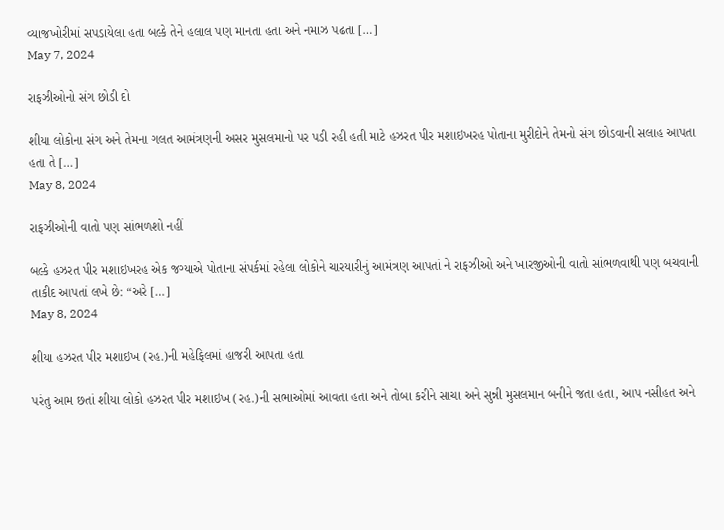વ્યાજખોરીમાં સપડાયેલા હતા બલ્કે તેને હલાલ પણ માનતા હતા અને નમાઝ પઢતા […]
May 7, 2024

રાફઝીઓનો સંગ છોડી દો

શીયા લોકોના સંગ અને તેમના ગલત આમંત્રણની અસર મુસલમાનો પર પડી રહી હતી માટે હઝરત પીર મશાઇખરહ પોતાના મુરીદોને તેમનો સંગ છોડવાની સલાહ આપતા હતા તે […]
May 8, 2024

રાફઝીઓની વાતો પણ સાંભળશો નહીં

બલ્કે હઝરત પીર મશાઇખરહ એક જગ્યાએ પોતાના સંપર્કમાં રહેલા લોકોને ચારયારીનું આમંત્રણ આપતાં ને રાફઝીઓ અને ખારજીઓની વાતો સાંભળવાથી પણ બચવાની તાકીદ આપતાં લખે છે: “અરે […]
May 8, 2024

શીયા હઝરત પીર મશાઇખ (રહ.)ની મહેફિલમાં હાજરી આપતા હતા

પરંતુ આમ છતાં શીયા લોકો હઝરત પીર મશાઇખ (રહ.)ની સભાઓમાં આવતા હતા અને તોબા કરીને સાચા અને સુન્ની મુસલમાન બનીને જતા હતા, આપ નસીહત અને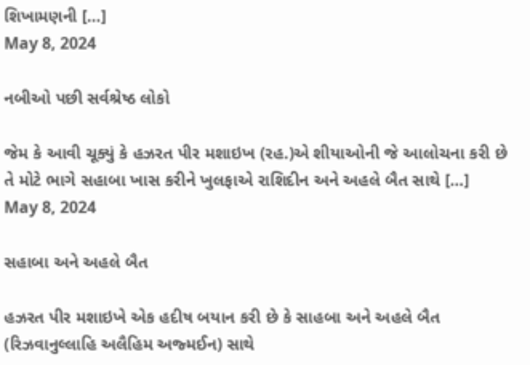શિખામણની […]
May 8, 2024

નબીઓ પછી સર્વશ્રેષ્ઠ લોકો

જેમ કે આવી ચૂક્યું કે હઝરત પીર મશાઇખ (રહ.)એ શીયાઓની જે આલોચના કરી છે તે મોટે ભાગે સહાબા ખાસ કરીને ખુલફાએ રાશિદીન અને અહલે બૈત સાથે […]
May 8, 2024

સહાબા અને અહલે બૈત

હઝરત પીર મશાઇખે એક હદીષ બયાન કરી છે કે સાહબા અને અહલે બૈત (રિઝવાનુલ્લાહિ અલૈહિમ અજ્મઈન) સાથે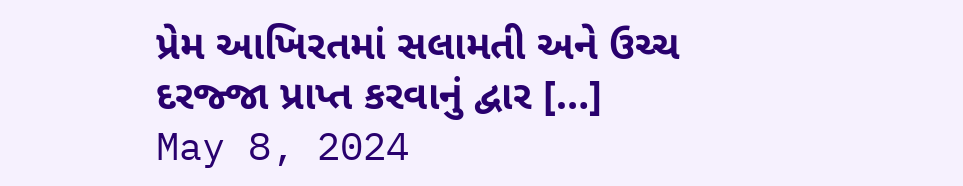પ્રેમ આખિરતમાં સલામતી અને ઉચ્ચ દરજ્જા પ્રાપ્ત કરવાનું દ્વાર […]
May 8, 2024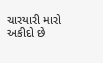ચારયારી મારો અકીદો છે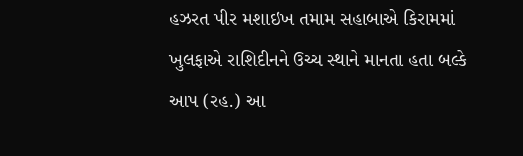હઝરત પીર મશાઇખ તમામ સહાબાએ કિરામમાં ખુલફાએ રાશિદીનને ઉચ્ચ સ્થાને માનતા હતા બલ્કે આપ (રહ.) આ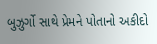બુઝુર્ગો સાથે પ્રેમને પોતાનો અકીદો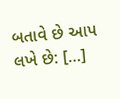બતાવે છે આપ લખે છે: […]